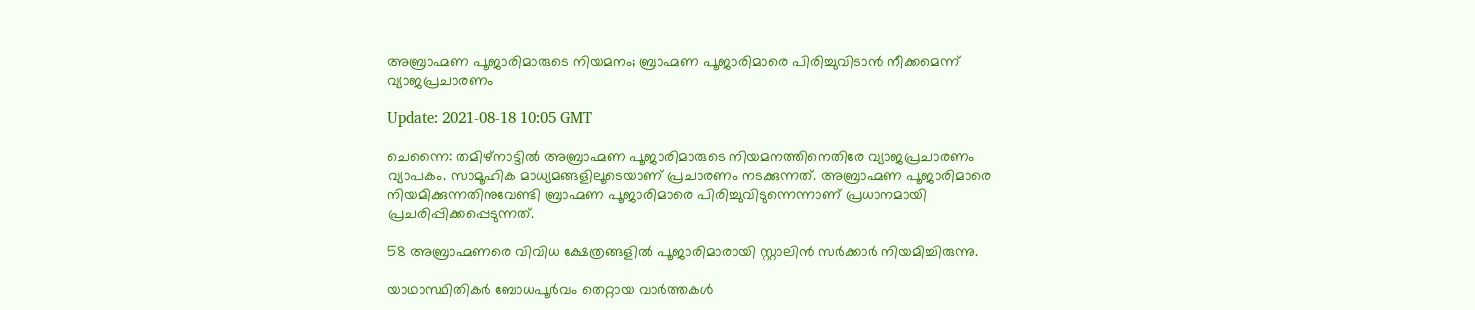അബ്രാഹ്മണ പൂജാരിമാരുടെ നിയമനം; ബ്രാഹ്മണ പൂജാരിമാരെ പിരിച്ചുവിടാന്‍ നീക്കമെന്ന് വ്യാജപ്രചാരണം

Update: 2021-08-18 10:05 GMT

ചെന്നൈ: തമിഴ്‌നാട്ടില്‍ അബ്രാഹ്മണ പൂജാരിമാരുടെ നിയമനത്തിനെതിരേ വ്യാജപ്രചാരണം വ്യാപകം. സാമൂഹിക മാധ്യമങ്ങളിലൂടെയാണ് പ്രചാരണം നടക്കുന്നത്. അബ്രാഹ്മണ പൂജാരിമാരെ നിയമിക്കുന്നതിനുവേണ്ടി ബ്രാഹ്മണ പൂജാരിമാരെ പിരിച്ചുവിടുന്നെന്നാണ് പ്രധാനമായി പ്രചരിപ്പിക്കപ്പെടുന്നത്.

58 അബ്രാഹ്മണരെ വിവിധ ക്ഷേത്രങ്ങളില്‍ പൂജാരിമാരായി സ്റ്റാലിന്‍ സര്‍ക്കാര്‍ നിയമിച്ചിരുന്നു.

യാഥാസ്ഥിതികര്‍ ബോധപൂര്‍വം തെറ്റായ വാര്‍ത്തകള്‍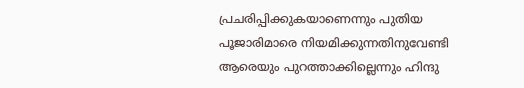പ്രചരിപ്പിക്കുകയാണെന്നും പുതിയ പൂജാരിമാരെ നിയമിക്കുന്നതിനുവേണ്ടി ആരെയും പുറത്താക്കില്ലെന്നും ഹിന്ദു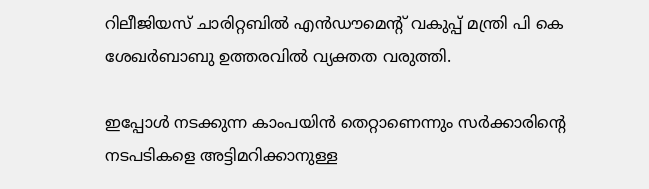റിലീജിയസ് ചാരിറ്റബില്‍ എന്‍ഡൗമെന്റ് വകുപ്പ് മന്ത്രി പി കെ ശേഖര്‍ബാബു ഉത്തരവില്‍ വ്യക്തത വരുത്തി.

ഇപ്പോള്‍ നടക്കുന്ന കാംപയിന്‍ തെറ്റാണെന്നും സര്‍ക്കാരിന്റെ നടപടികളെ അട്ടിമറിക്കാനുള്ള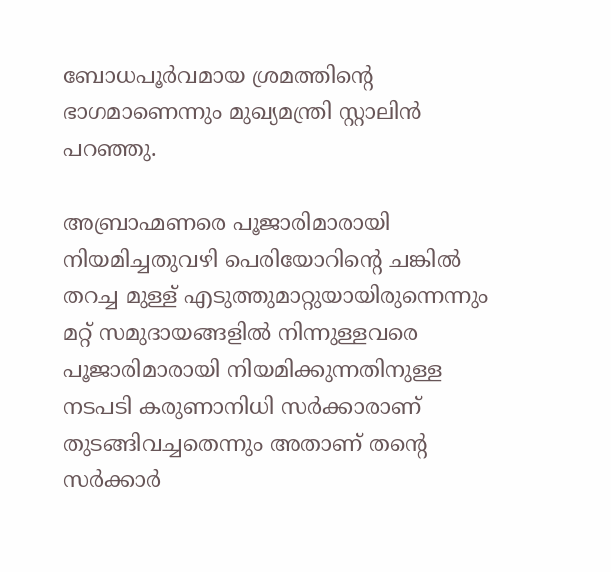ബോധപൂര്‍വമായ ശ്രമത്തിന്റെ ഭാഗമാണെന്നും മുഖ്യമന്ത്രി സ്റ്റാലിന്‍ പറഞ്ഞു.

അബ്രാഹ്മണരെ പൂജാരിമാരായി നിയമിച്ചതുവഴി പെരിയോറിന്റെ ചങ്കില്‍ തറച്ച മുള്ള് എടുത്തുമാറ്റുയായിരുന്നെന്നും മറ്റ് സമുദായങ്ങളില്‍ നിന്നുള്ളവരെ പൂജാരിമാരായി നിയമിക്കുന്നതിനുള്ള നടപടി കരുണാനിധി സര്‍ക്കാരാണ് തുടങ്ങിവച്ചതെന്നും അതാണ് തന്റെ സര്‍ക്കാര്‍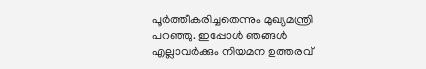പൂര്‍ത്തീകരിച്ചതെന്നും മുഖ്യമന്ത്രി പറഞ്ഞു. ഇപ്പോള്‍ ഞങ്ങള്‍ എല്ലാവര്‍ക്കും നിയമന ഉത്തരവ്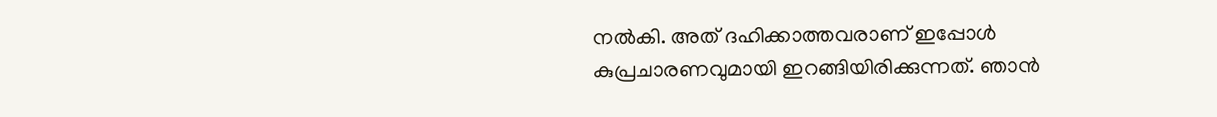നല്‍കി. അത് ദഹിക്കാത്തവരാണ് ഇപ്പോള്‍ കുപ്രചാരണവുമായി ഇറങ്ങിയിരിക്കുന്നത്. ഞാന്‍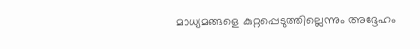മാധ്യമങ്ങളെ കുറ്റപ്പെടുത്തില്ലെന്നും അദ്ദേഹം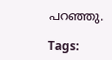പറഞ്ഞു.

Tags: